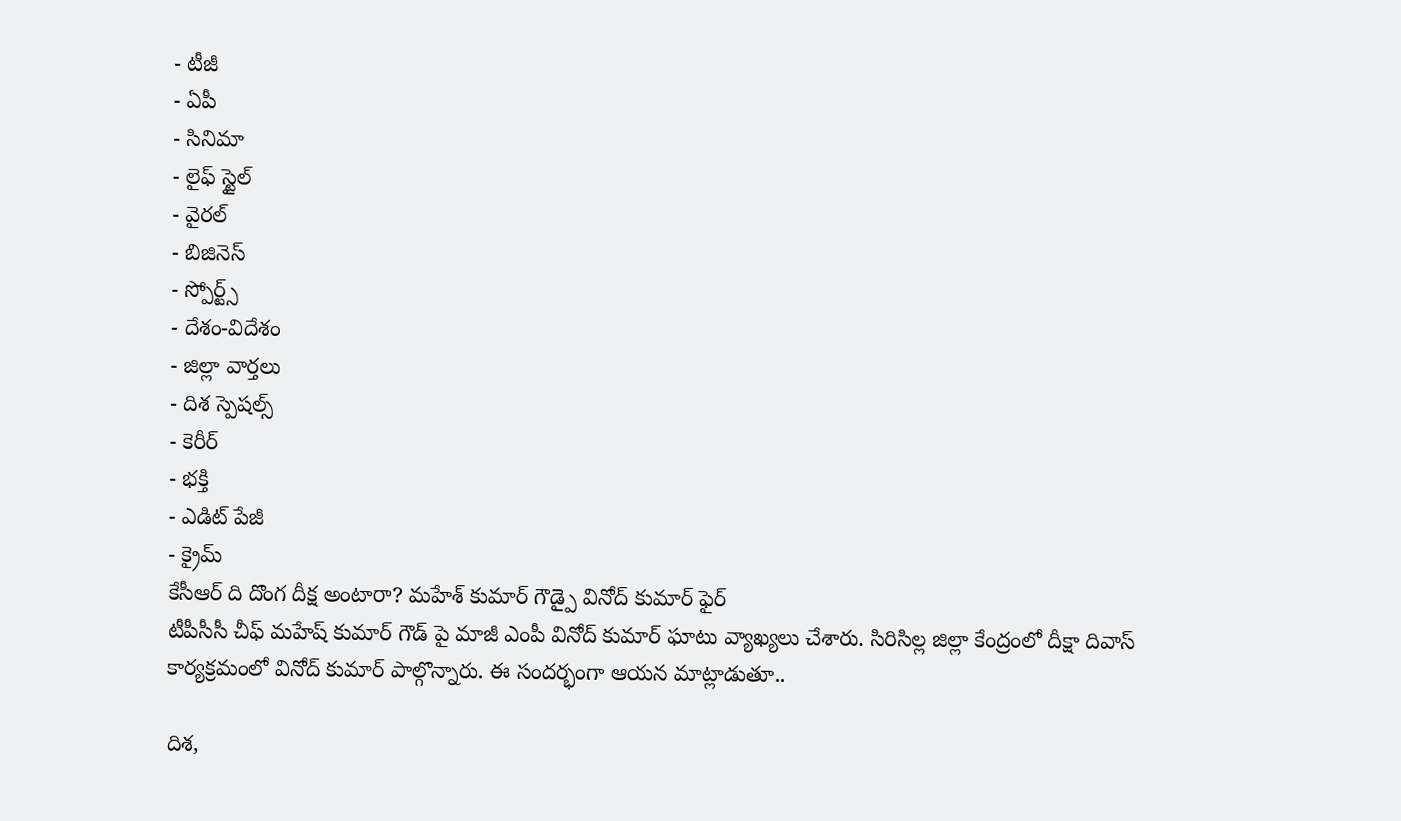- టీజీ
- ఏపీ
- సినిమా
- లైఫ్ స్టైల్
- వైరల్
- బిజినెస్
- స్పోర్ట్స్
- దేశం-విదేశం
- జిల్లా వార్తలు
- దిశ స్పెషల్స్
- కెరీర్
- భక్తి
- ఎడిట్ పేజీ
- క్రైమ్
కేసీఆర్ ది దొంగ దీక్ష అంటారా? మహేశ్ కుమార్ గౌడ్పై వినోద్ కుమార్ ఫైర్
టీపీసీసీ చీఫ్ మహేష్ కుమార్ గౌడ్ పై మాజీ ఎంపీ వినోద్ కుమార్ ఘాటు వ్యాఖ్యలు చేశారు. సిరిసిల్ల జిల్లా కేంద్రంలో దీక్షా దివాస్ కార్యక్రమంలో వినోద్ కుమార్ పాల్గొన్నారు. ఈ సందర్భంగా ఆయన మాట్లాడుతూ..

దిశ,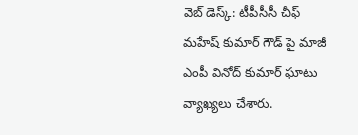వెబ్ డెస్క్: టీపీసీసీ చీఫ్ మహేష్ కుమార్ గౌడ్ పై మాజీ ఎంపీ వినోద్ కుమార్ ఘాటు వ్యాఖ్యలు చేశారు.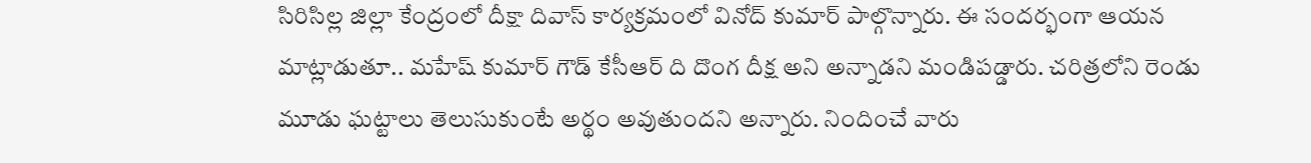సిరిసిల్ల జిల్లా కేంద్రంలో దీక్షా దివాస్ కార్యక్రమంలో వినోద్ కుమార్ పాల్గొన్నారు. ఈ సందర్భంగా ఆయన మాట్లాడుతూ.. మహేష్ కుమార్ గౌడ్ కేసీఆర్ ది దొంగ దీక్ష అని అన్నాడని మండిపడ్డారు. చరిత్రలోని రెండు మూడు ఘట్టాలు తెలుసుకుంటే అర్థం అవుతుందని అన్నారు. నిందించే వారు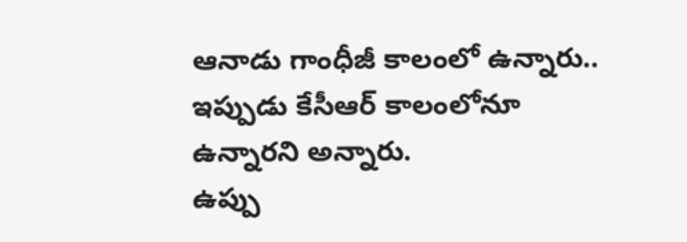ఆనాడు గాంధీజీ కాలంలో ఉన్నారు.. ఇప్పుడు కేసీఆర్ కాలంలోనూ ఉన్నారని అన్నారు.
ఉప్పు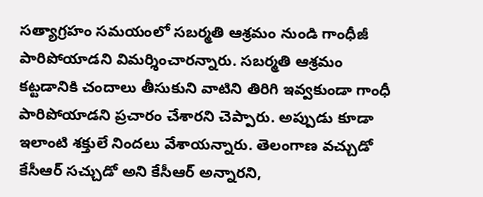సత్యాగ్రహం సమయంలో సబర్మతి ఆశ్రమం నుండి గాంధీజీ పారిపోయాడని విమర్శించారన్నారు. సబర్మతి ఆశ్రమం కట్టడానికి చందాలు తీసుకుని వాటిని తిరిగి ఇవ్వకుండా గాంధీ పారిపోయాడని ప్రచారం చేశారని చెప్పారు. అప్పుడు కూడా ఇలాంటి శక్తులే నిందలు వేశాయన్నారు. తెలంగాణ వచ్చుడో కేసీఆర్ సచ్చుడో అని కేసీఆర్ అన్నారని,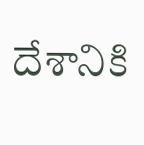దేశానికి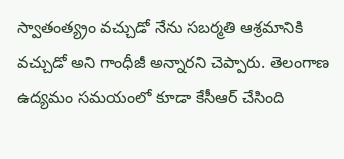స్వాతంత్య్రం వచ్చుడో నేను సబర్మతి ఆశ్రమానికి వచ్చుడో అని గాంధీజీ అన్నారని చెప్పారు. తెలంగాణ ఉద్యమం సమయంలో కూడా కేసీఆర్ చేసింది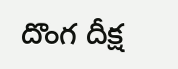దొంగ దీక్ష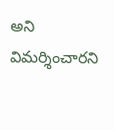అని విమర్శించారని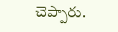చెప్పారు.